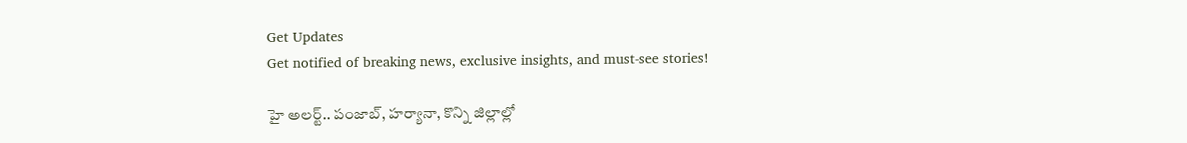Get Updates
Get notified of breaking news, exclusive insights, and must-see stories!

హై అలర్ట్.. పంజాబ్, హర్యానా, కొన్ని జిల్లాల్లో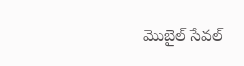మొబైల్ సేవల్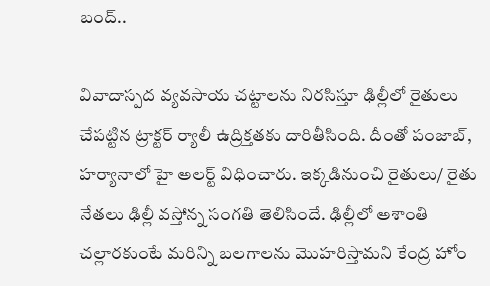బంద్..

వివాదాస్పద వ్యవసాయ చట్టాలను నిరసిస్తూ ఢిల్లీలో రైతులు చేపట్టిన ట్రాక్టర్ ర్యాలీ ఉద్రిక్తతకు దారితీసింది. దీంతో పంజాబ్, హర్యానాలో హై అలర్ట్ విధించారు. ఇక్కడినుంచి రైతులు/ రైతు నేతలు ఢిల్లీ వస్తోన్న సంగతి తెలిసిందే. ఢిల్లీలో అశాంతి చల్లారకుంటే మరిన్ని బలగాలను మొహరిస్తామని కేంద్ర హోం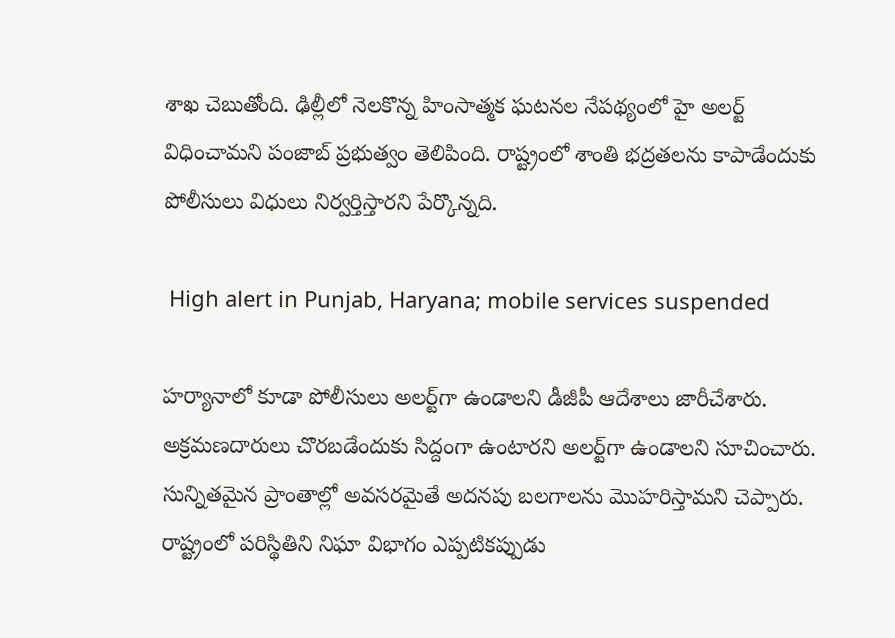శాఖ చెబుతోంది. ఢిల్లీలో నెలకొన్న హింసాత్మక ఘటనల నేపథ్యంలో హై అలర్ట్ విధించామని పంజాబ్ ప్రభుత్వం తెలిపింది. రాష్ట్రంలో శాంతి భద్రతలను కాపాడేందుకు పోలీసులు విధులు నిర్వర్తిస్తారని పేర్కొన్నది.

 High alert in Punjab, Haryana; mobile services suspended

హర్యానాలో కూడా పోలీసులు అలర్ట్‌గా ఉండాలని డీజీపీ ఆదేశాలు జారీచేశారు. అక్రమణదారులు చొరబడేందుకు సిద్దంగా ఉంటారని అలర్ట్‌గా ఉండాలని సూచించారు. సున్నితమైన ప్రాంతాల్లో అవసరమైతే అదనపు బలగాలను మొహరిస్తామని చెప్పారు. రాష్ట్రంలో పరిస్థితిని నిఘా విభాగం ఎప్పటికప్పుడు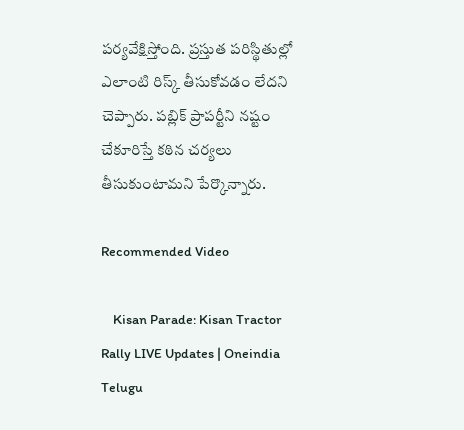పర్యవేక్షిస్తోంది. ప్రస్తుత పరిస్థితుల్లో ఎలాంటి రిస్క్ తీసుకోవడం లేదని చెప్పారు. పబ్లిక్ ప్రాపర్టీని నష్టం చేకూరిస్తే కఠిన చర్యలు తీసుకుంటామని పేర్కొన్నారు.

Recommended Video

    Kisan Parade: Kisan Tractor Rally LIVE Updates | Oneindia Telugu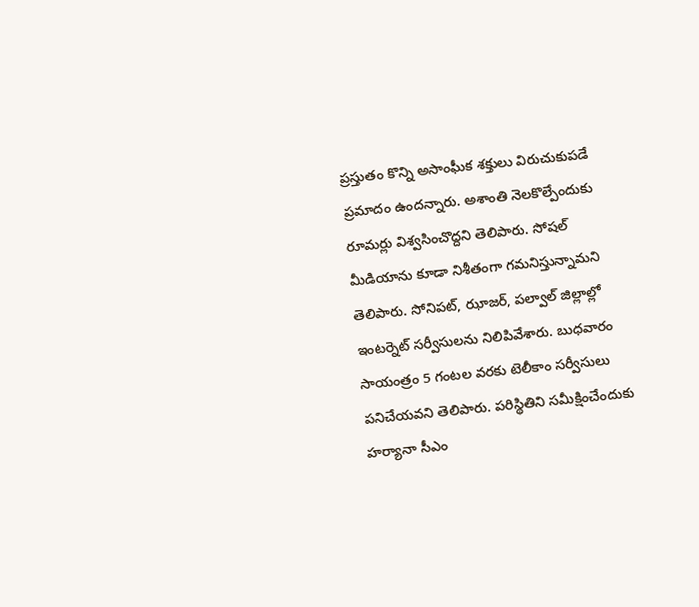ప్రస్తుతం కొన్ని అసాంఘీక శక్తులు విరుచుకుపడే ప్రమాదం ఉందన్నారు. అశాంతి నెలకొల్పేందుకు రూమర్లు విశ్వసించొద్దని తెలిపారు. సోషల్ మీడియాను కూడా నిశీతంగా గమనిస్తున్నామని తెలిపారు. సోనిపట్, ఝాజర్, పల్వాల్ జిల్లాల్లో ఇంటర్నెట్ సర్వీసులను నిలిపివేశారు. బుధవారం సాయంత్రం 5 గంటల వరకు టెలీకాం సర్వీసులు పనిచేయవని తెలిపారు. పరిస్థితిని సమీక్షించేందుకు హర్యానా సీఎం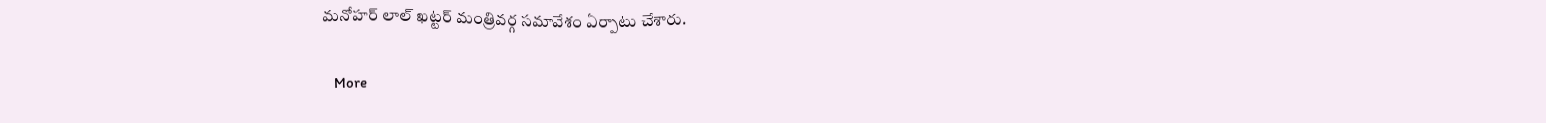మనోహర్ లాల్ ఖట్టర్ మంత్రివర్గ సమావేశం ఏర్పాటు చేశారు.

    More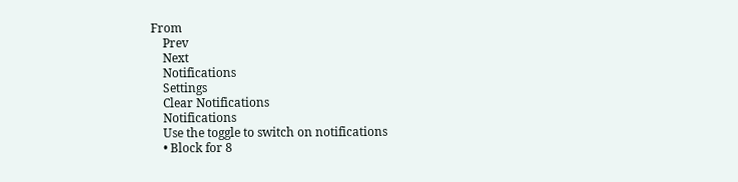From
    Prev
    Next
    Notifications
    Settings
    Clear Notifications
    Notifications
    Use the toggle to switch on notifications
    • Block for 8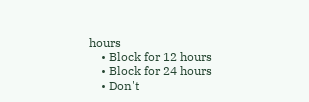hours
    • Block for 12 hours
    • Block for 24 hours
    • Don't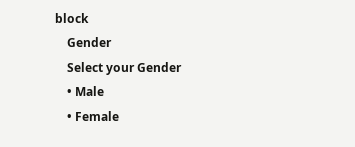block
    Gender
    Select your Gender
    • Male
    • Female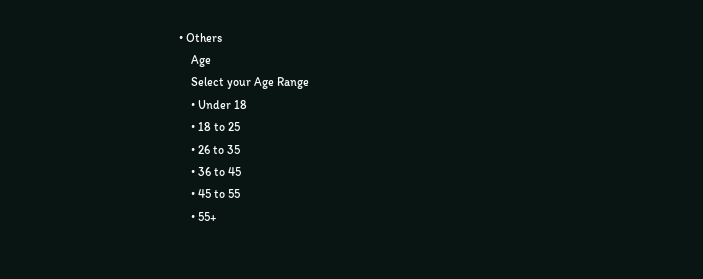• Others
    Age
    Select your Age Range
    • Under 18
    • 18 to 25
    • 26 to 35
    • 36 to 45
    • 45 to 55
    • 55+